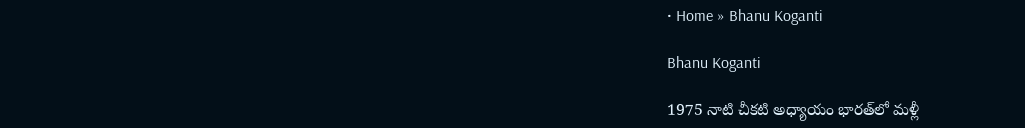• Home » Bhanu Koganti

Bhanu Koganti

1975 నాటి చీకటి అధ్యాయం భారత్‌‌లో మళ్లీ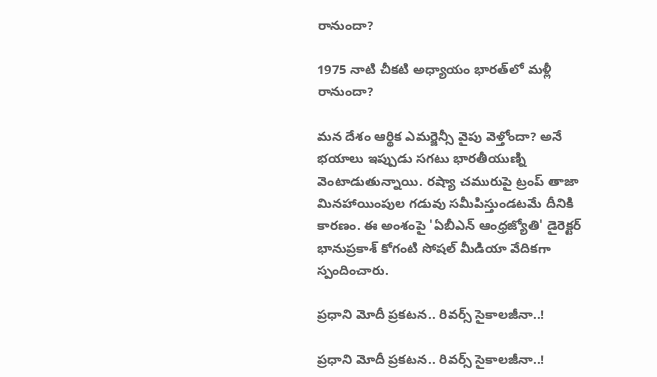రానుందా?

1975 నాటి చీకటి అధ్యాయం భారత్‌‌లో మళ్లీ రానుందా?

మన దేశం ఆర్థిక ఎమర్జెన్సీ వైపు వెళ్తోందా? అనే భయాలు ఇప్పుడు సగటు భారతీయుణ్ని వెంటాడుతున్నాయి. రష్యా చమురుపై ట్రంప్ తాజా మినహాయింపుల గడువు సమీపిస్తుండటమే దీనికి కారణం. ఈ అంశంపై 'ఏబీఎన్ ఆంధ్రజ్యోతి' డైరెక్టర్ భానుప్రకాశ్ కోగంటి సోషల్ మీడియా వేదికగా స్పందించారు.

ప్రధాని మోదీ ప్రకటన.. రివర్స్ సైకాలజీనా..!

ప్రధాని మోదీ ప్రకటన.. రివర్స్ సైకాలజీనా..!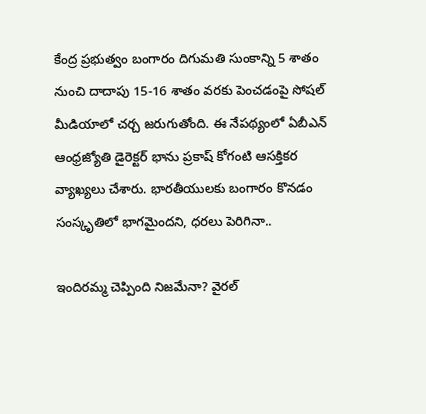కేంద్ర ప్రభుత్వం బంగారం దిగుమతి సుంకాన్ని 5 శాతం నుంచి దాదాపు 15-16 శాతం వరకు పెంచడంపై సోషల్ మీడియాలో చర్చ జరుగుతోంది. ఈ నేపథ్యంలో ఏబీఎన్ ఆంధ్రజ్యోతి డైరెక్టర్ భాను ప్రకాష్ కోగంటి ఆసక్తికర వ్యాఖ్యలు చేశారు. భారతీయులకు బంగారం కొనడం సంస్కృతిలో భాగమైందని, ధరలు పెరిగినా..

ఇందిరమ్మ చెప్పింది నిజమేనా? వైరల్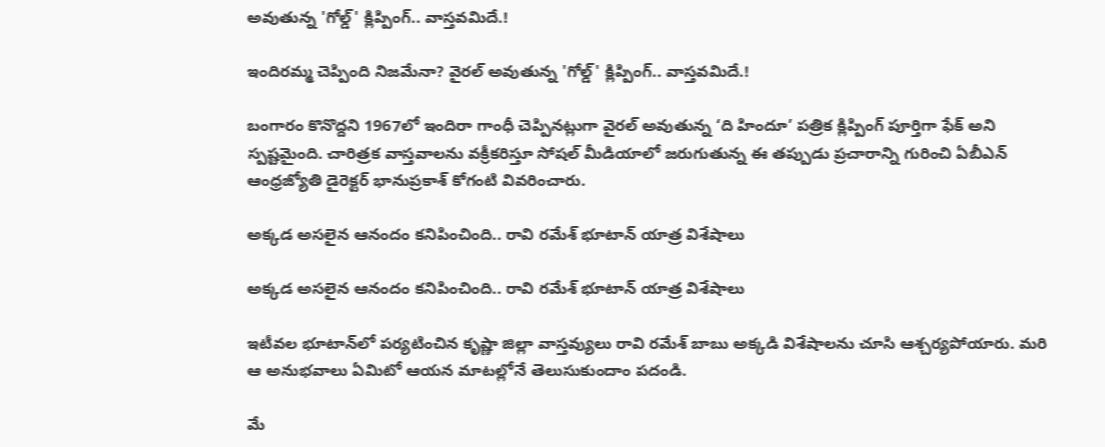అవుతున్న 'గోల్డ్' క్లిప్పింగ్‌.. వాస్తవమిదే.!

ఇందిరమ్మ చెప్పింది నిజమేనా? వైరల్ అవుతున్న 'గోల్డ్' క్లిప్పింగ్‌.. వాస్తవమిదే.!

బంగారం కొనొద్దని 1967లో ఇందిరా గాంధీ చెప్పినట్లుగా వైరల్ అవుతున్న ‘ది హిందూ’ పత్రిక క్లిప్పింగ్ పూర్తిగా ఫేక్ అని స్పష్టమైంది. చారిత్రక వాస్తవాలను వక్రీకరిస్తూ సోషల్ మీడియాలో జరుగుతున్న ఈ తప్పుడు ప్రచారాన్ని గురించి ఏబీఎన్ ఆంధ్రజ్యోతి డైరెక్టర్ భానుప్రకాశ్ కోగంటి వివరించారు.

అక్కడ అసలైన ఆనందం కనిపించింది.. రావి రమేశ్ భూటాన్ యాత్ర విశేషాలు

అక్కడ అసలైన ఆనందం కనిపించింది.. రావి రమేశ్ భూటాన్ యాత్ర విశేషాలు

ఇటీవల భూటాన్‌లో పర్యటించిన కృష్ణా జిల్లా వాస్తవ్యులు రావి రమేశ్ బాబు అక్కడి విశేషాలను చూసి ఆశ్చర్యపోయారు. మరి ఆ అనుభవాలు ఏమిటో ఆయన మాటల్లోనే తెలుసుకుందాం పదండి.

మే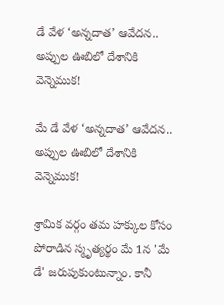డే వేళ ‘అన్నదాత’ ఆవేదన.. అప్పుల ఊబిలో దేశానికి వెన్నెముక!

మే డే వేళ ‘అన్నదాత’ ఆవేదన.. అప్పుల ఊబిలో దేశానికి వెన్నెముక!

శ్రామిక వర్గం తమ హక్కుల కోసం పోరాడిన స్మృత్యర్థం మే 1న 'మే డే' జరుపుకుంటున్నాం. కానీ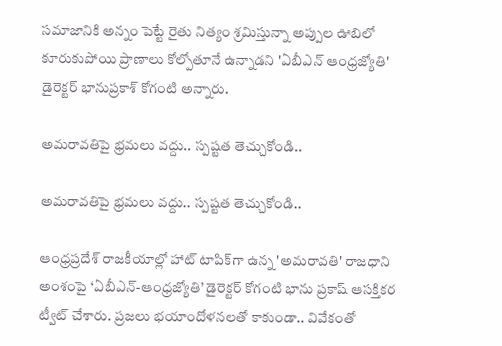సమాజానికి అన్నం పెట్టే రైతు నిత్యం శ్రమిస్తున్నా అప్పుల ఊబిలో కూరుకుపోయి ప్రాణాలు కోల్పోతూనే ఉన్నాడని 'ఏబీఎన్ ఆంధ్రజ్యోతి' డైరెక్టర్ భానుప్రకాశ్ కోగంటి అన్నారు.

అమరావతిపై భ్రమలు వద్దు.. స్పష్టత తెచ్చుకోండి..

అమరావతిపై భ్రమలు వద్దు.. స్పష్టత తెచ్చుకోండి..

ఆంధ్రప్రదేశ్ రాజకీయాల్లో హాట్ టాపిక్‌గా ఉన్న 'అమరావతి' రాజధాని అంశంపై ‘ఏబీఎన్-ఆంధ్రజ్యోతి’ డైరెక్టర్ కోగంటి భాను ప్రకాష్ ఆసక్తికర ట్వీట్ చేశారు. ప్రజలు భయాందోళనలతో కాకుండా.. వివేకంతో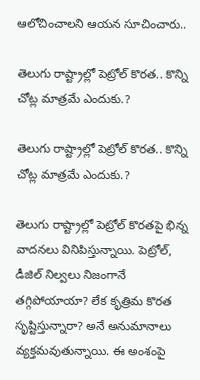ఆలోచించాలని ఆయన సూచించారు..

తెలుగు రాష్ట్రాల్లో పెట్రోల్ కొరత.. కొన్ని చోట్ల మాత్రమే ఎందుకు.?

తెలుగు రాష్ట్రాల్లో పెట్రోల్ కొరత.. కొన్ని చోట్ల మాత్రమే ఎందుకు.?

తెలుగు రాష్ట్రాల్లో పెట్రోల్ కొరతపై భిన్న వాదనలు వినిపిస్తున్నాయి. పెట్రోల్, డీజిల్ నిల్వలు నిజంగానే తగ్గిపోయాయా? లేక కృత్రిమ కొరత సృష్టిస్తున్నారా? అనే అనుమానాలు వ్యక్తమవుతున్నాయి. ఈ అంశంపై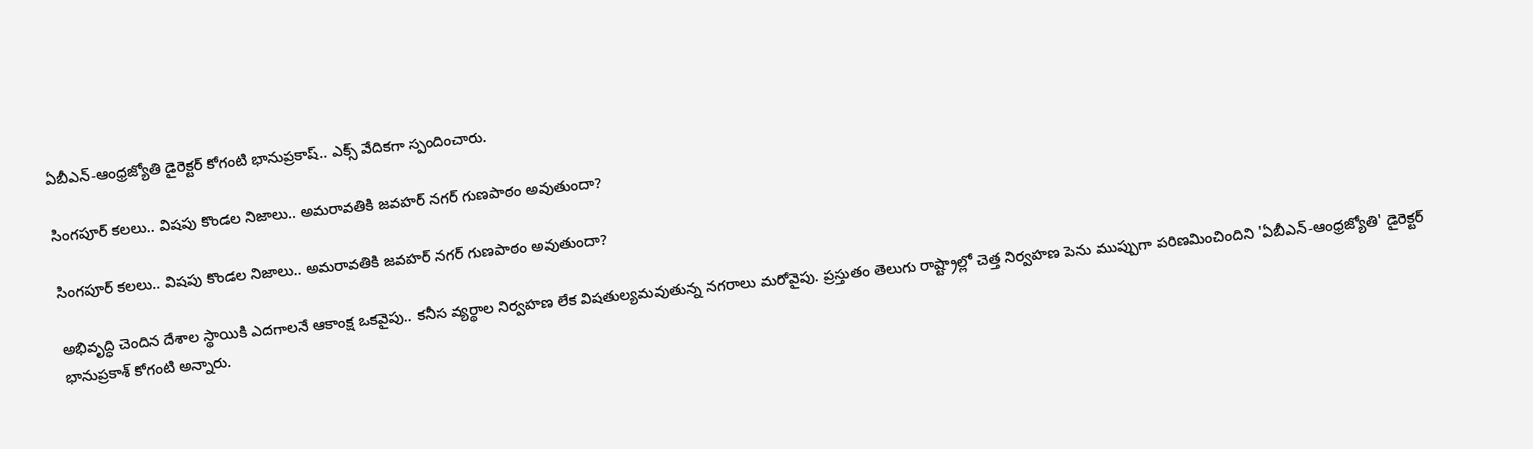ఏబీఎన్-ఆంధ్రజ్యోతి డైరెక్టర్ కోగంటి భానుప్రకాష్.. ఎక్స్ వేదికగా స్పందించారు.

సింగపూర్ కలలు.. విషపు కొండల నిజాలు.. అమరావతికి జవహర్ నగర్ గుణపాఠం అవుతుందా?

సింగపూర్ కలలు.. విషపు కొండల నిజాలు.. అమరావతికి జవహర్ నగర్ గుణపాఠం అవుతుందా?

అభివృద్ధి చెందిన దేశాల స్థాయికి ఎదగాలనే ఆకాంక్ష ఒకవైపు.. కనీస వ్యర్థాల నిర్వహణ లేక విషతుల్యమవుతున్న నగరాలు మరోవైపు. ప్రస్తుతం తెలుగు రాష్ట్రాల్లో చెత్త నిర్వహణ పెను ముప్పుగా పరిణమించిందిని 'ఏబీఎన్-ఆంధ్రజ్యోతి' డైరెక్టర్ భానుప్రకాశ్ కోగంటి అన్నారు.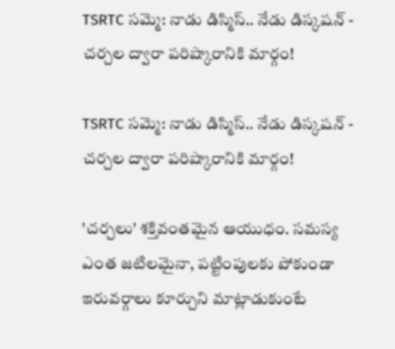TSRTC సమ్మె: నాడు డిస్మిస్.. నేడు డిస్కషన్ - చర్చల ద్వారా పరిష్కారానికి మార్గం!

TSRTC సమ్మె: నాడు డిస్మిస్.. నేడు డిస్కషన్ - చర్చల ద్వారా పరిష్కారానికి మార్గం!

'చర్చలు' శక్తివంతమైన ఆయుధం. సమస్య ఎంత జటిలమైనా, పట్టింపులకు పోకుండా ఇరువర్గాలు కూర్చుని మాట్లాడుకుంటే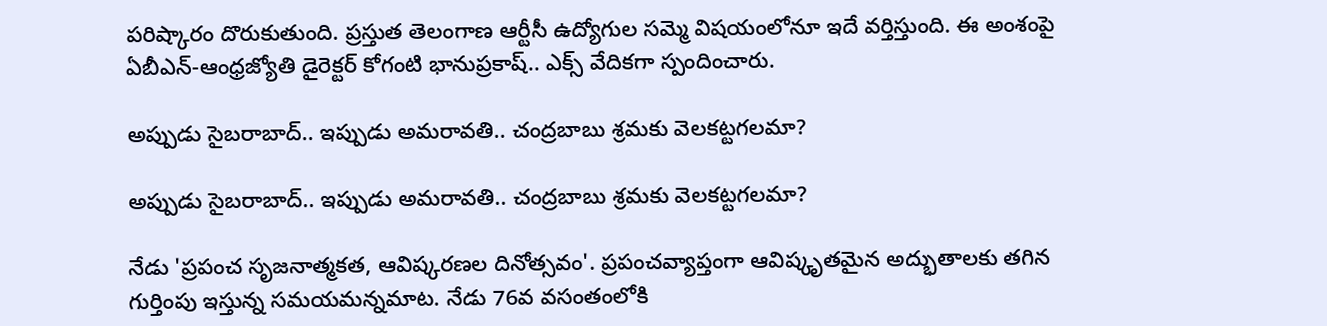పరిష్కారం దొరుకుతుంది. ప్రస్తుత తెలంగాణ ఆర్టీసీ ఉద్యోగుల సమ్మె విషయంలోనూ ఇదే వర్తిస్తుంది. ఈ అంశంపై ఏబీఎన్-ఆంధ్రజ్యోతి డైరెక్టర్ కోగంటి భానుప్రకాష్.. ఎక్స్ వేదికగా స్పందించారు.

అప్పుడు సైబరాబాద్.. ఇప్పుడు అమరావతి.. చంద్రబాబు శ్రమకు వెలకట్టగలమా?

అప్పుడు సైబరాబాద్.. ఇప్పుడు అమరావతి.. చంద్రబాబు శ్రమకు వెలకట్టగలమా?

నేడు 'ప్రపంచ సృజనాత్మకత, ఆవిష్కరణల దినోత్సవం'. ప్రపంచవ్యాప్తంగా ఆవిష్కృతమైన అద్భుతాలకు తగిన గుర్తింపు ఇస్తున్న సమయమన్నమాట. నేడు 76వ వసంతంలోకి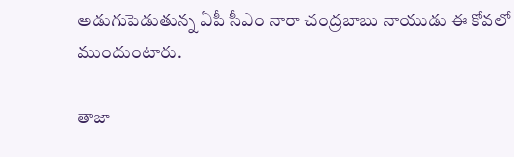అడుగుపెడుతున్న ఏపీ సీఎం నారా చంద్రబాబు నాయుడు ఈ కోవలో ముందుంటారు.

తాజా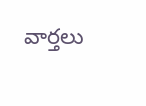వార్తలు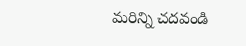మరిన్ని చదవండి